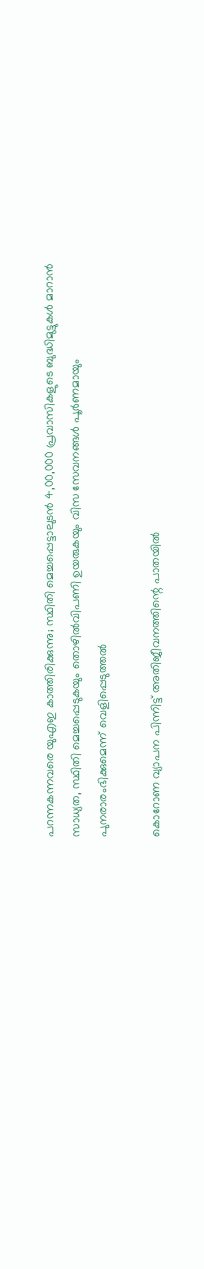പറന്നകന്നവരെ യുഎഇ കാത്തിരിക്കുന്നു; സ്ഥിതി മെച്ചപ്പെട്ടാലുടൻ 4,00,000 പ്രവാസികളുടെ ബുദ്ധിമുട്ടുകൾ മാറാൻ സാധ്യത, സ്ഥിതി മെച്ചപ്പെടുകയും തൊഴിൽവിപണി ഉയരുകയും വിസ സേവനങ്ങൾ പൂർണമായും പുനരാരംഭിക്കുമെന്ന് വെളിപ്പെടുത്തൽ

കൊറോണ വ്യാപന പിന്നിട്ട് അതിജീവനത്തിന്റെ പാതയിൽ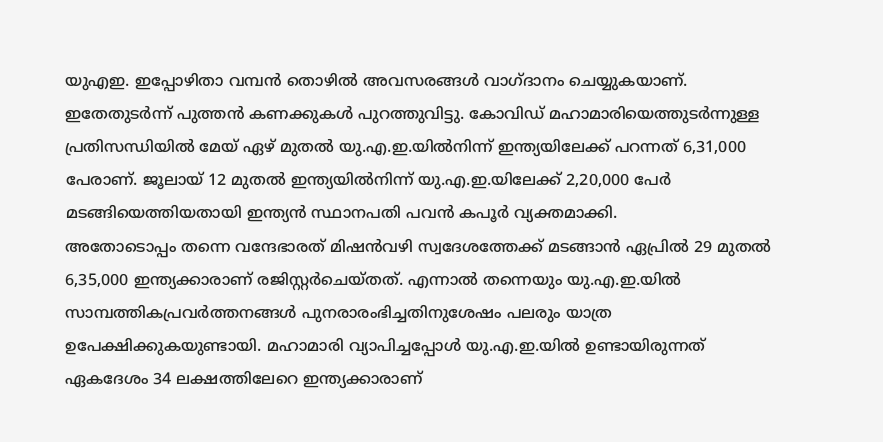യുഎഇ. ഇപ്പോഴിതാ വമ്പൻ തൊഴിൽ അവസരങ്ങൾ വാഗ്ദാനം ചെയ്യുകയാണ്. ഇതേതുടർന്ന് പുത്തൻ കണക്കുകൾ പുറത്തുവിട്ടു. കോവിഡ് മഹാമാരിയെത്തുടർന്നുള്ള പ്രതിസന്ധിയിൽ മേയ് ഏഴ് മുതൽ യു.എ.ഇ.യിൽനിന്ന് ഇന്ത്യയിലേക്ക് പറന്നത് 6,31,000 പേരാണ്. ജൂലായ് 12 മുതൽ ഇന്ത്യയിൽനിന്ന് യു.എ.ഇ.യിലേക്ക് 2,20,000 പേർ മടങ്ങിയെത്തിയതായി ഇന്ത്യൻ സ്ഥാനപതി പവൻ കപൂർ വ്യക്തമാക്കി.
അതോടൊപ്പം തന്നെ വന്ദേഭാരത് മിഷൻവഴി സ്വദേശത്തേക്ക് മടങ്ങാൻ ഏപ്രിൽ 29 മുതൽ 6,35,000 ഇന്ത്യക്കാരാണ് രജിസ്റ്റർചെയ്തത്. എന്നാൽ തന്നെയും യു.എ.ഇ.യിൽ സാമ്പത്തികപ്രവർത്തനങ്ങൾ പുനരാരംഭിച്ചതിനുശേഷം പലരും യാത്ര ഉപേക്ഷിക്കുകയുണ്ടായി. മഹാമാരി വ്യാപിച്ചപ്പോൾ യു.എ.ഇ.യിൽ ഉണ്ടായിരുന്നത് ഏകദേശം 34 ലക്ഷത്തിലേറെ ഇന്ത്യക്കാരാണ്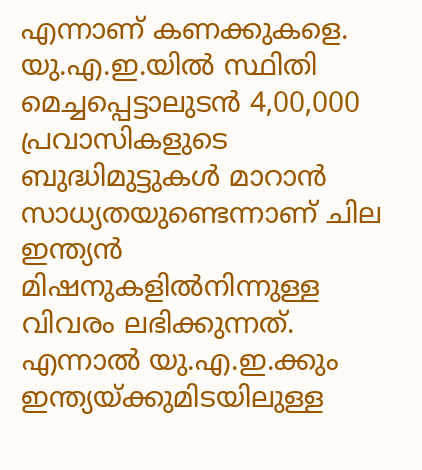എന്നാണ് കണക്കുകളെ. യു.എ.ഇ.യിൽ സ്ഥിതി മെച്ചപ്പെട്ടാലുടൻ 4,00,000 പ്രവാസികളുടെ ബുദ്ധിമുട്ടുകൾ മാറാൻ സാധ്യതയുണ്ടെന്നാണ് ചില ഇന്ത്യൻ മിഷനുകളിൽനിന്നുള്ള വിവരം ലഭിക്കുന്നത്.
എന്നാൽ യു.എ.ഇ.ക്കും ഇന്ത്യയ്ക്കുമിടയിലുള്ള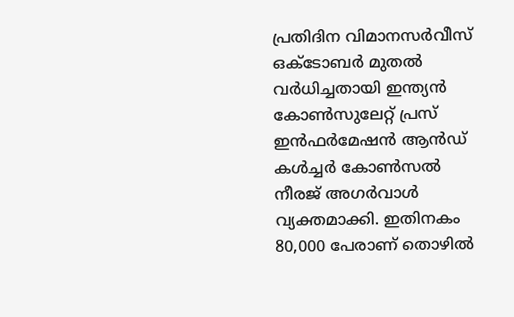പ്രതിദിന വിമാനസർവീസ് ഒക്ടോബർ മുതൽ വർധിച്ചതായി ഇന്ത്യൻ കോൺസുലേറ്റ് പ്രസ് ഇൻഫർമേഷൻ ആൻഡ് കൾച്ചർ കോൺസൽ നീരജ് അഗർവാൾ വ്യക്തമാക്കി. ഇതിനകം 80,000 പേരാണ് തൊഴിൽ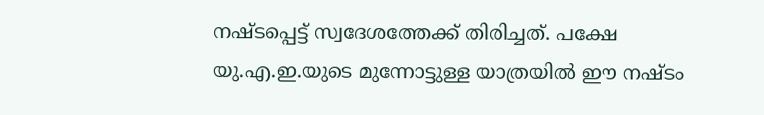നഷ്ടപ്പെട്ട് സ്വദേശത്തേക്ക് തിരിച്ചത്. പക്ഷേ യു.എ.ഇ.യുടെ മുന്നോട്ടുള്ള യാത്രയിൽ ഈ നഷ്ടം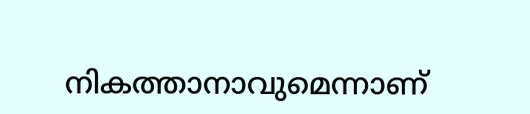നികത്താനാവുമെന്നാണ്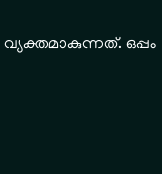വ്യക്തമാകുന്നത്. ഒപ്പം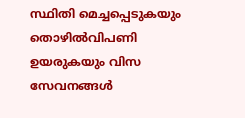സ്ഥിതി മെച്ചപ്പെടുകയും തൊഴിൽവിപണി ഉയരുകയും വിസ സേവനങ്ങൾ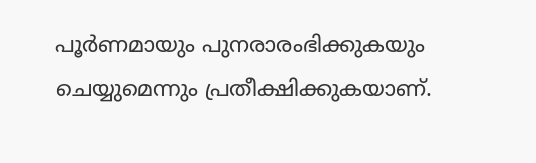പൂർണമായും പുനരാരംഭിക്കുകയും ചെയ്യുമെന്നും പ്രതീക്ഷിക്കുകയാണ്.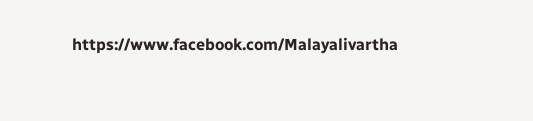https://www.facebook.com/Malayalivartha